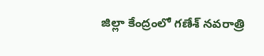జిల్లా కేంద్రంలో గణేశ్ నవరాత్రి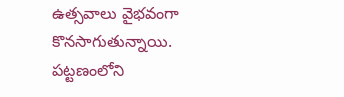ఉత్సవాలు వైభవంగా కొనసాగుతున్నాయి. పట్టణంలోని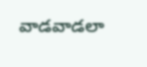వాడవాడలా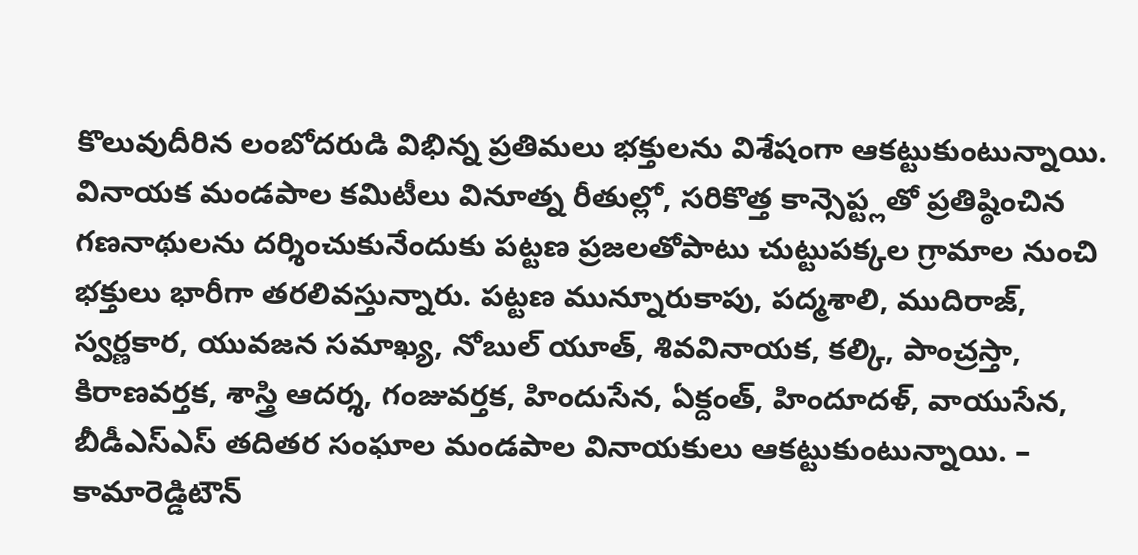కొలువుదీరిన లంబోదరుడి విభిన్న ప్రతిమలు భక్తులను విశేషంగా ఆకట్టుకుంటున్నాయి. వినాయక మండపాల కమిటీలు వినూత్న రీతుల్లో, సరికొత్త కాన్సెప్ట్లతో ప్రతిష్ఠించిన గణనాథులను దర్శించుకునేందుకు పట్టణ ప్రజలతోపాటు చుట్టుపక్కల గ్రామాల నుంచి భక్తులు భారీగా తరలివస్తున్నారు. పట్టణ మున్నూరుకాపు, పద్మశాలి, ముదిరాజ్, స్వర్ణకార, యువజన సమాఖ్య, నోబుల్ యూత్, శివవినాయక, కల్కి, పాంచ్రస్తా, కిరాణవర్తక, శాస్త్రి ఆదర్శ, గంజువర్తక, హిందుసేన, ఏక్దంత్, హిందూదళ్, వాయుసేన, బీడీఎస్ఎస్ తదితర సంఘాల మండపాల వినాయకులు ఆకట్టుకుంటున్నాయి. – కామారెడ్డిటౌన్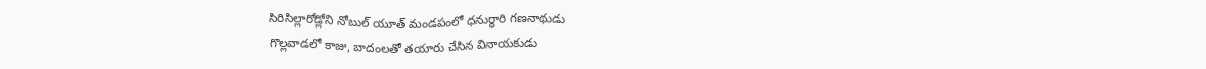సిరిసిల్లారోడ్లోని నోబుల్ యూత్ మండపంలో ధనుర్ధారి గణనాథుడు
గొల్లవాడలో కాజు, బాదంలతో తయారు చేసిన వినాయకుడు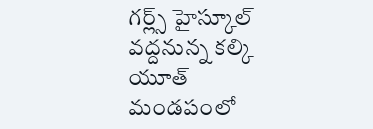గర్ల్స్ హైస్కూల్ వద్దనున్న కల్కి యూత్
మండపంలో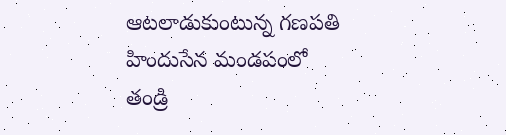ఆటలాడుకుంటున్న గణపతి
హిందుసేన మండపంలో
తండ్రి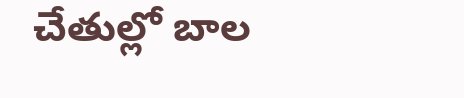చేతుల్లో బాల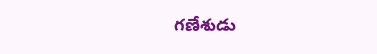గణేశుడు